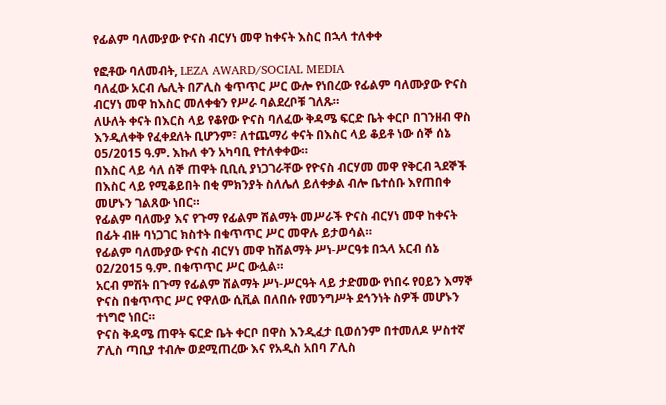የፊልም ባለሙያው ዮናስ ብርሃነ መዋ ከቀናት እስር በኋላ ተለቀቀ

የፎቶው ባለመብት, LEZA AWARD/SOCIAL MEDIA
ባለፈው አርብ ሌሊት በፖሊስ ቁጥጥር ሥር ውሎ የነበረው የፊልም ባለሙያው ዮናስ ብርሃነ መዋ ከእስር መለቀቁን የሥራ ባልደረቦቹ ገለጹ።
ለሁለት ቀናት በእርስ ላይ የቆየው ዮናስ ባለፈው ቅዳሜ ፍርድ ቤት ቀርቦ በገንዘብ ዋስ እንዲለቀቅ የፈቀደለት ቢሆንም፣ ለተጨማሪ ቀናት በእስር ላይ ቆይቶ ነው ሰኞ ሰኔ 05/2015 ዓ.ም. እኩለ ቀን አካባቢ የተለቀቀው።
በእስር ላይ ሳለ ሰኞ ጠዋት ቢቢሲ ያነጋገራቸው የዮናስ ብርሃመ መዋ የቅርብ ጓደኞች በእስር ላይ የሚቆይበት በቂ ምክንያት ስለሌለ ይለቀቃል ብሎ ቤተሰቡ እየጠበቀ መሆኑን ገልጸው ነበር።
የፊልም ባለሙያ እና የጉማ የፊልም ሽልማት መሥራች ዮናስ ብርሃነ መዋ ከቀናት በፊት ብዙ ባነጋገር ክስተት በቁጥጥር ሥር መዋሉ ይታወሳል።
የፊልም ባለሙያው ዮናስ ብርሃነ መዋ ከሽልማት ሥነ-ሥርዓቱ በኋላ አርብ ሰኔ 02/2015 ዓ.ም. በቁጥጥር ሥር ውሏል።
አርብ ምሽት በጉማ የፊልም ሽልማት ሥነ-ሥርዓት ላይ ታድመው የነበሩ የዐይን እማኞ ዮናስ በቁጥጥር ሥር የዋለው ሲቪል በለበሱ የመንግሥት ደኅንነት ስዎች መሆኑን ተነግሮ ነበር።
ዮናስ ቅዳሜ ጠዋት ፍርድ ቤት ቀርቦ በዋስ እንዲፈታ ቢወሰንም በተመለዶ ሦስተኛ ፖሊስ ጣቢያ ተብሎ ወደሚጠረው እና የአዲስ አበባ ፖሊስ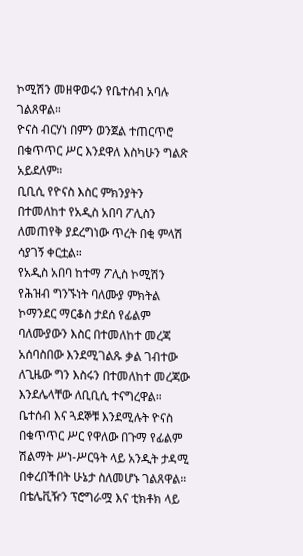ኮሚሽን መዘዋወሩን የቤተሰብ አባሉ ገልጸዋል።
ዮናስ ብርሃነ በምን ወንጀል ተጠርጥሮ በቁጥጥር ሥር እንደዋለ እስካሁን ግልጽ አይደለም።
ቢቢሲ የዮናስ እስር ምክንያትን በተመለከተ የአዲስ አበባ ፖሊስን ለመጠየቅ ያደረግነው ጥረት በቂ ምላሽ ሳያገኝ ቀርቷል።
የአዲስ አበባ ከተማ ፖሊስ ኮሚሽን የሕዝብ ግንኙነት ባለሙያ ምክትል ኮማንደር ማርቆስ ታደሰ የፊልም ባለሙያውን እስር በተመለከተ መረጃ አሰባስበው እንደሚገልጹ ቃል ገብተው ለጊዜው ግን እስሩን በተመለከተ መረጃው እንደሌላቸው ለቢቢሲ ተናግረዋል።
ቤተሰብ እና ጓደኞቹ እንደሚሉት ዮናስ በቁጥጥር ሥር የዋለው በጉማ የፊልም ሽልማት ሥነ-ሥርዓት ላይ አንዲት ታዳሚ በቀረበችበት ሁኔታ ስለመሆኑ ገልጸዋል።
በቴሌቪዥን ፕሮግራሟ እና ቲክቶክ ላይ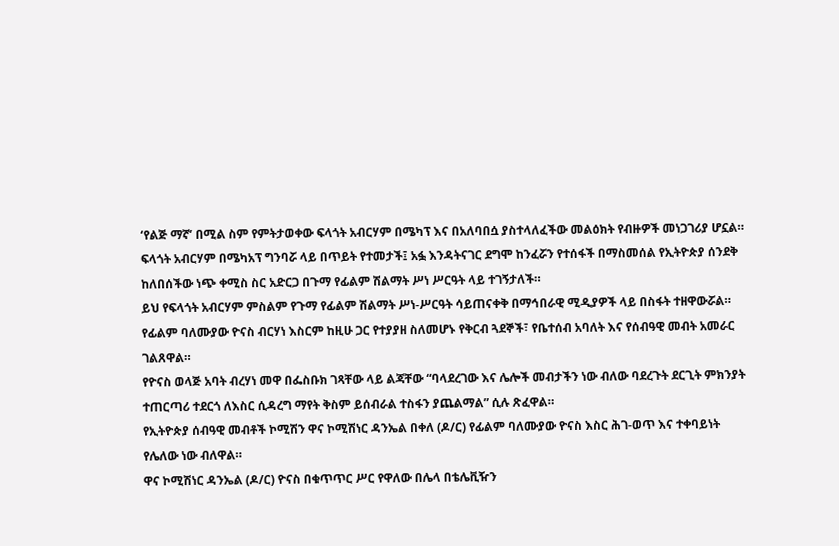‘የልጅ ማኛ’ በሚል ስም የምትታወቀው ፍላጎት አብርሃም በሜካፕ እና በአለባበሷ ያስተላለፈችው መልዕክት የብዙዎች መነጋገሪያ ሆኗል።
ፍላጎት አብርሃም በሜካአፕ ግንባሯ ላይ በጥይት የተመታች፤ አፏ እንዳትናገር ደግሞ ከንፈሯን የተሰፋች በማስመሰል የኢትዮጵያ ሰንደቅ ከለበሰችው ነጭ ቀሚስ ስር አድርጋ በጉማ የፊልም ሽልማት ሥነ ሥርዓት ላይ ተገኝታለች።
ይህ የፍላጎት አብርሃም ምስልም የጉማ የፊልም ሽልማት ሥነ-ሥርዓት ሳይጠናቀቅ በማኅበራዊ ሚዲያዎች ላይ በስፋት ተዘዋውሯል።
የፊልም ባለሙያው ዮናስ ብርሃነ እስርም ከዚሁ ጋር የተያያዘ ስለመሆኑ የቅርብ ጓደኞች፣ የቤተሰብ አባለት እና የሰብዓዊ መብት አመራር ገልጸዋል።
የዮናስ ወላጅ አባት ብረሃነ መዋ በፌስቡክ ገጻቸው ላይ ልጃቸው “ባላደረገው እና ሌሎች መብታችን ነው ብለው ባደረጉት ደርጊት ምክንያት ተጠርጣሪ ተደርጎ ለእስር ሲዳረግ ማየት ቅስም ይሰብራል ተስፋን ያጨልማል” ሲሉ ጽፈዋል።
የኢትዮጵያ ሰብዓዊ መብቶች ኮሚሽን ዋና ኮሚሽነር ዳንኤል በቀለ (ዶ/ር) የፊልም ባለሙያው ዮናስ እስር ሕገ-ወጥ እና ተቀባይነት የሌለው ነው ብለዋል።
ዋና ኮሚሽነር ዳንኤል (ዶ/ር) ዮናስ በቁጥጥር ሥር የዋለው በሌላ በቴሌቪዥን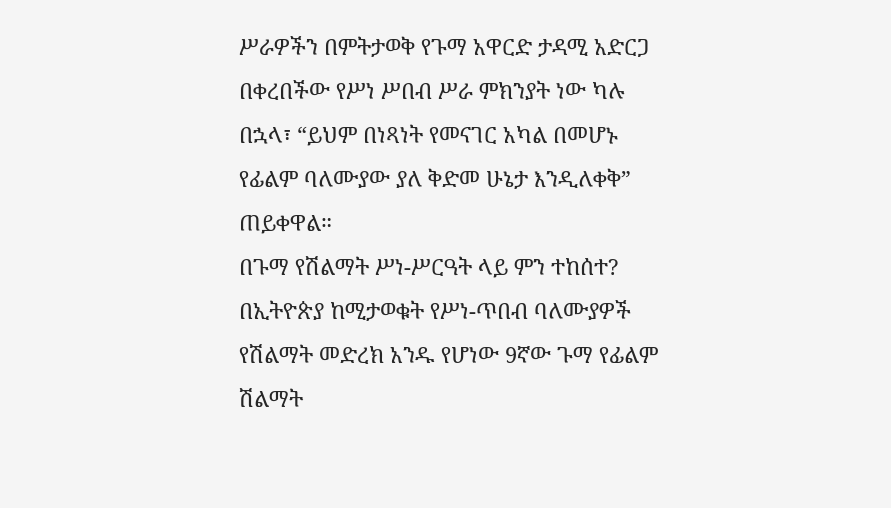ሥራዎችን በምትታወቅ የጉማ አዋርድ ታዳሚ አድርጋ በቀረበችው የሥነ ሥበብ ሥራ ምክንያት ነው ካሉ በኋላ፣ “ይህም በነጻነት የመናገር አካል በመሆኑ የፊልም ባለሙያው ያለ ቅድመ ሁኔታ እንዲለቀቅ” ጠይቀዋል።
በጉማ የሽልማት ሥነ-ሥርዓት ላይ ምን ተከሰተ?
በኢትዮጵያ ከሚታወቁት የሥነ-ጥበብ ባለሙያዎች የሽልማት መድረክ አንዱ የሆነው 9ኛው ጉማ የፊልም ሽልማት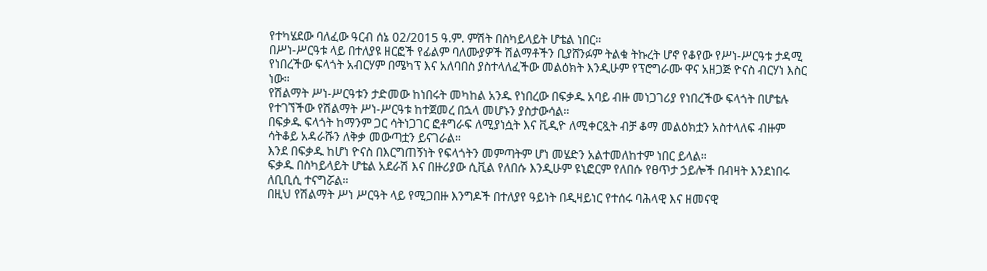የተካሄደው ባለፈው ዓርብ ሰኔ 02/2015 ዓ.ም. ምሽት በስካይላይት ሆቴል ነበር።
በሥነ-ሥርዓቱ ላይ በተለያዩ ዘርፎች የፊልም ባለሙያዎች ሽልማቶችን ቢያሸንፉም ትልቁ ትኩረት ሆኖ የቆየው የሥነ-ሥርዓቱ ታዳሚ የነበረችው ፍላጎት አብርሃም በሜካፕ እና አለባበስ ያስተላለፈችው መልዕክት እንዲሁም የፕሮግራሙ ዋና አዘጋጅ ዮናስ ብርሃነ እስር ነው።
የሽልማት ሥነ-ሥርዓቱን ታድመው ከነበሩት መካከል አንዱ የነበረው በፍቃዱ አባይ ብዙ መነጋገሪያ የነበረችው ፍላጎት በሆቴሉ የተገኘችው የሽልማት ሥነ-ሥርዓቱ ከተጀመረ በኋላ መሆኑን ያስታውሳል።
በፍቃዱ ፍላጎት ከማንም ጋር ሳትነጋገር ፎቶግራፍ ለሚያነሷት እና ቪዲዮ ለሚቀርጿት ብቻ ቆማ መልዕክቷን አስተላለፍ ብዙም ሳትቆይ አዳራሹን ለቅቃ መውጣቷን ይናገራል።
እንደ በፍቃዱ ከሆነ ዮናስ በእርግጠኝነት የፍላጎትን መምጣትም ሆነ መሄድን አልተመለከተም ነበር ይላል።
ፍቃዱ በስካይላይት ሆቴል አደራሽ እና በዙሪያው ሲቪል የለበሱ እንዲሁም ዩኒፎርም የለበሱ የፀጥታ ኃይሎች በብዛት እንደነበሩ ለቢቢሲ ተናግሯል።
በዚህ የሽልማት ሥነ ሥርዓት ላይ የሚጋበዙ እንግዶች በተለያየ ዓይነት በዲዛይነር የተሰሩ ባሕላዊ እና ዘመናዊ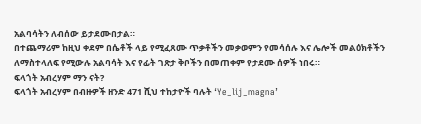አልባሳትን ለብሰው ይታደሙበታል።
በተጨማሪም ከዚህ ቀደም በሴቶች ላይ የሚፈጸሙ ጥቃቶችን መቃወምን የመሳሰሉ እና ሌሎች መልዕክቶችን ለማስተላለፍ የሚውሉ አልባሳት እና የፊት ገጽታ ቅቦችን በመጠቀም የታደሙ ሰዎች ነበሩ።
ፍላጎት አብረሃም ማን ናት?
ፍላጎት አብረሃም በብዙዎች ዘንድ 471 ሺህ ተከታዮች ባሉት ‘Ye_lij_magna’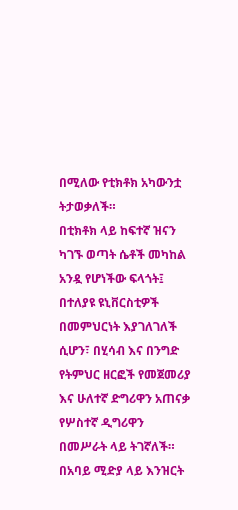በሚለው የቲክቶክ አካውንቷ ትታወቃለች።
በቲክቶክ ላይ ከፍተኛ ዝናን ካገኙ ወጣት ሴቶች መካከል አንዷ የሆነችው ፍላጎት፤ በተለያዩ ዩኒቨርስቲዎች በመምህርነት እያገለገለች ሲሆን፣ በሂሳብ እና በንግድ የትምህር ዘርፎች የመጀመሪያ እና ሁለተኛ ድግሪዋን አጠናቃ የሦስተኛ ዲግሪዋን በመሥራት ላይ ትገኛለች።
በአባይ ሚድያ ላይ እንዝርት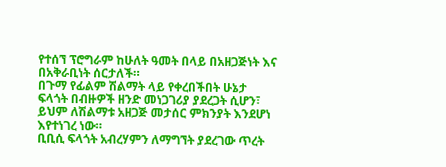የተሰኘ ፕሮግራም ከሁለት ዓመት በላይ በአዘጋጅነት እና በአቅራቢነት ሰርታለች።
በጉማ የፊልም ሽልማት ላይ የቀረበችበት ሁኔታ ፍላጎት በብዙዎች ዘንድ መነጋገሪያ ያደረጋት ሲሆን፣ ይህም ለሽልማቱ አዘጋጅ መታሰር ምክንያት እንደሆነ እየተነገረ ነው።
ቢቢሲ ፍላጎት አብረሃምን ለማግኘት ያደረገው ጥረት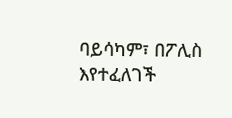ባይሳካም፣ በፖሊስ እየተፈለገች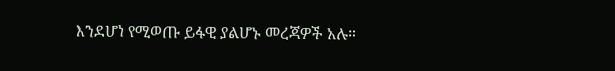እንደሆነ የሚወጡ ይፋዊ ያልሆኑ መረጃዎች አሉ።